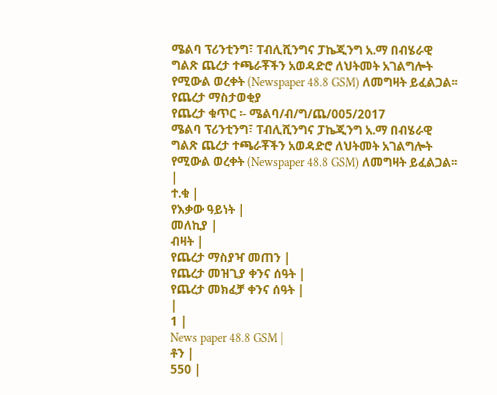ሜልባ ፕሪንቲንግ፣ ፐብሊሺንግና ፓኬጂንግ አ.ማ በብሄራዊ ግልጽ ጨረታ ተጫራቾችን አወዳድሮ ለህትመት አገልግሎት የሚውል ወረቀት (Newspaper 48.8 GSM) ለመግዛት ይፈልጋል፡፡
የጨረታ ማስታወቂያ
የጨረታ ቁጥር ፡- ሜልባ/ብ/ግ/ጨ/005/2017
ሜልባ ፕሪንቲንግ፣ ፐብሊሺንግና ፓኬጂንግ አ.ማ በብሄራዊ ግልጽ ጨረታ ተጫራቾችን አወዳድሮ ለህትመት አገልግሎት የሚውል ወረቀት (Newspaper 48.8 GSM) ለመግዛት ይፈልጋል፡፡
|
ተ.ቁ |
የእቃው ዓይነት |
መለኪያ |
ብዛት |
የጨረታ ማስያዣ መጠን |
የጨረታ መዝጊያ ቀንና ሰዓት |
የጨረታ መክፈቻ ቀንና ሰዓት |
|
1 |
News paper 48.8 GSM |
ቶን |
550 |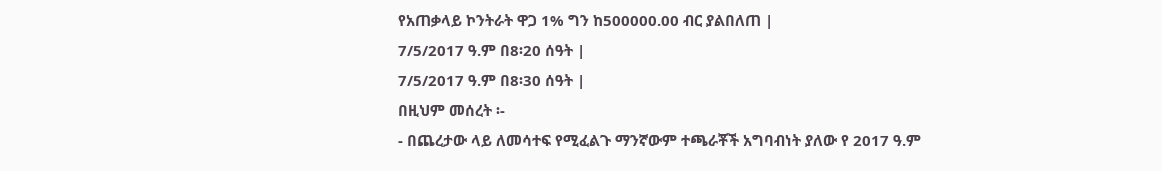የአጠቃላይ ኮንትራት ዋጋ 1% ግን ከ500000.00 ብር ያልበለጠ |
7/5/2017 ዓ.ም በ8፡20 ሰዓት |
7/5/2017 ዓ.ም በ8፡30 ሰዓት |
በዚህም መሰረት ፡-
- በጨረታው ላይ ለመሳተፍ የሚፈልጉ ማንኛውም ተጫራቾች አግባብነት ያለው የ 2017 ዓ.ም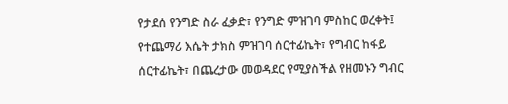የታደሰ የንግድ ስራ ፈቃድ፣ የንግድ ምዝገባ ምስከር ወረቀት፤ የተጨማሪ እሴት ታክስ ምዝገባ ሰርተፊኬት፣ የግብር ከፋይ ሰርተፊኬት፣ በጨረታው መወዳደር የሚያስችል የዘመኑን ግብር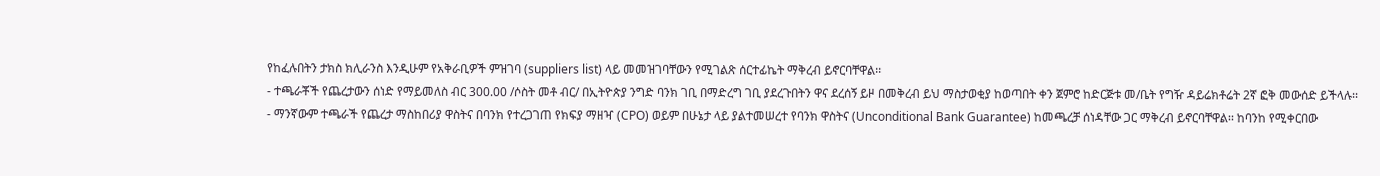የከፈሉበትን ታክስ ክሊራንስ እንዲሁም የአቅራቢዎች ምዝገባ (suppliers list) ላይ መመዝገባቸውን የሚገልጽ ሰርተፊኬት ማቅረብ ይኖርባቸዋል፡፡
- ተጫራቾች የጨረታውን ሰነድ የማይመለስ ብር 300.00 /ሶስት መቶ ብር/ በኢትዮጵያ ንግድ ባንክ ገቢ በማድረግ ገቢ ያደረጉበትን ዋና ደረሰኝ ይዞ በመቅረብ ይህ ማስታወቂያ ከወጣበት ቀን ጀምሮ ከድርጅቱ መ/ቤት የግዥ ዳይሬክቶሬት 2ኛ ፎቅ መውሰድ ይችላሉ፡፡
- ማንኛውም ተጫራች የጨረታ ማስከበሪያ ዋስትና በባንክ የተረጋገጠ የክፍያ ማዘዣ (CPO) ወይም በሁኔታ ላይ ያልተመሠረተ የባንክ ዋስትና (Unconditional Bank Guarantee) ከመጫረቻ ሰነዳቸው ጋር ማቅረብ ይኖርባቸዋል፡፡ ከባንከ የሚቀርበው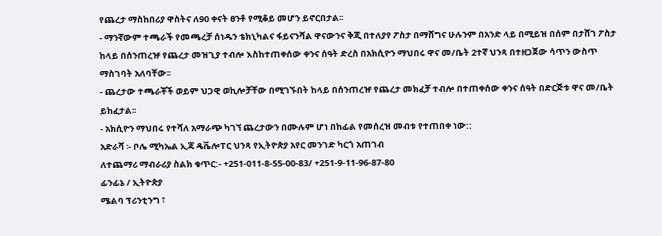የጨረታ ማስከበሪያ ዋስትና ለ90 ቀናት ፀንቶ የሚቆይ መሆን ይኖርበታል፡፡
- ማንኛውም ተጫራች የመጫረቻ ሰነዱን ቴክኒካልና ፋይናንሻል ዋናውንና ቅጂ በተለያየ ፖስታ በማሸግና ሁሉንም በአንድ ላይ በሚይዝ በሰም በታሸገ ፖስታ ከላይ በሰንጠረዡ የጨረታ መዝጊያ ተብሎ እስከተጠቀሰው ቀንና ሰዓት ድረስ በአክሲዮን ማህበሩ ዋና መ/ቤት 2ተኛ ህንጻ በተዘጋጀው ሳጥን ውስጥ ማስገባት አለባቸው፡፡
- ጨረታው ተጫራቾች ወይም ህጋዊ ወኪሎቻቸው በሚገኙበት ከላይ በሰንጠረዡ የጨረታ መክፈቻ ተብሎ በተጠቀሰው ቀንና ሰዓት በድርጅቱ ዋና መ/ቤት ይከፈታል፡፡
- አክሲዮን ማህበሩ የተሻለ አማራጭ ካገኘ ጨረታውን በሙሉም ሆነ በከፊል የመሰረዝ መብቱ የተጠበቀ ነው::
አድራሻ ፡- ቦሌ ሚካኤል ኢጃ ዴቬሎፐር ህንጻ የኢትዮጵያ አየር መንገድ ካርጎ አጠገብ
ለተጨማሪ ማብራሪያ ስልክ ቁጥር:- +251-011-8-55-00-83/ +251-9-11-96-87-80
ፊንፊኔ / ኢትዮጵያ
ሜልባ ፕሪንቲንግ ፣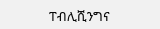ፐብሊሺንግና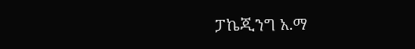ፓኬጂንግ አ.ማ